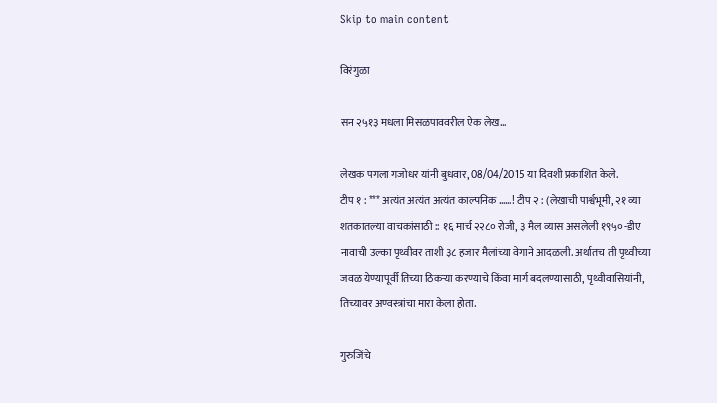Skip to main content

विरंगुळा

सन २५१३ मधला मिसळपाववरील ऐक लेख…

लेखक पगला गजोधर यांनी बुधवार, 08/04/2015 या दिवशी प्रकाशित केले.
टीप १ : *** अत्यंत अत्यंत अत्यंत काल्पनिक ……! टीप २ : (लेखाची पार्श्वभूमी, २१ व्या शतकातल्या वाचकांसाठी :: १६ मार्च २२८० रोजी, ३ मैल व्यास असलेली १९५०-डीए नावाची उल्का पृथ्वीवर ताशी ३८ हजार मैलांच्या वेगाने आदळली. अर्थातच ती पृथ्वीच्या जवळ येण्यापूर्वी तिच्या ठिकऱ्या करण्याचे किंवा मार्ग बदलण्यासाठी, पृथ्वीवासियांनी, तिच्यावर अण्वस्त्रांचा मारा केला होता.

गुरुजिंचे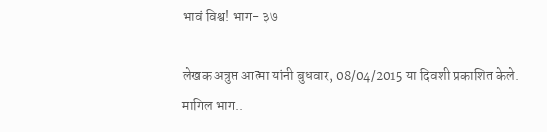भावं विश्व! भाग- ३७

लेखक अत्रुप्त आत्मा यांनी बुधवार, 08/04/2015 या दिवशी प्रकाशित केले.
मागिल भाग..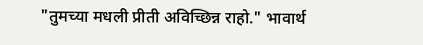"तुमच्या मधली प्रीती अविच्छिन्न राहो." भावार्थ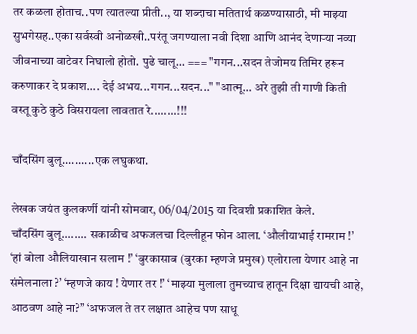तर कळला होताच..पण त्यातल्या प्रीती.., या शब्दाचा मतितार्थ कळण्यासाठी, मी माझ्या सुभगेसह..एका सर्वस्वी अनोळखी..परंतू जगण्याला नवी दिशा आणि आनंद देणार्‍या नव्या जीवनाच्या वाटेवर निघालो होतो. पुढे चालू... === "गगन...सदन तेजोमय तिमिर हरून करुणाकर दे प्रकाश.... देई अभय...गगन...सदन..." "आत्मू... अरे तुझी ती गाणी किती वस्तू कुठे कुठे विसरायला लावतात रे........!!!

चाँदसिंग बुलू..........एक लघुकथा.

लेखक जयंत कुलकर्णी यांनी सोमवार, 06/04/2015 या दिवशी प्रकाशित केले.
चाँदसिंग बुलू........ सकाळीच अफजलचा दिल्लीहून फोन आला. ‘औलीयाभाई रामराम !’ ‘हां बोला औलियाखान सलाम !’ ‘बुरकासाब (बुरका म्हणजे प्रमुख) एलोराला येणार आहे ना संमेलनाला ?’ ‘म्हणजे काय ! येणार तर !’ ‘माझ्या मुलाला तुमच्याच हातून दिक्षा द्यायची आहे, आठवण आहे ना?’’ ‘अफजल ते तर लक्षात आहेच पण साधू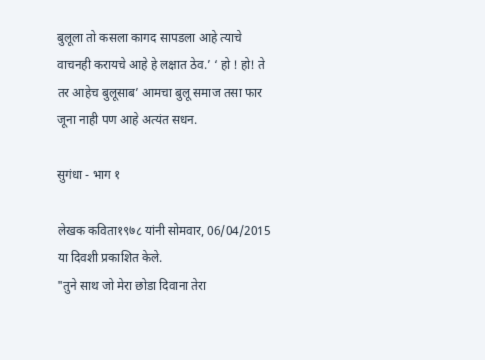बुलूला तो कसला कागद सापडला आहे त्याचे वाचनही करायचे आहे हे लक्षात ठेव.’ ‘ हो ! हो! ते तर आहेच बुलूसाब’ आमचा बुलू समाज तसा फार जूना नाही पण आहे अत्यंत सधन.

सुगंधा - भाग १

लेखक कविता१९७८ यांनी सोमवार, 06/04/2015 या दिवशी प्रकाशित केले.
"तुने साथ जो मेरा छोडा दिवाना तेरा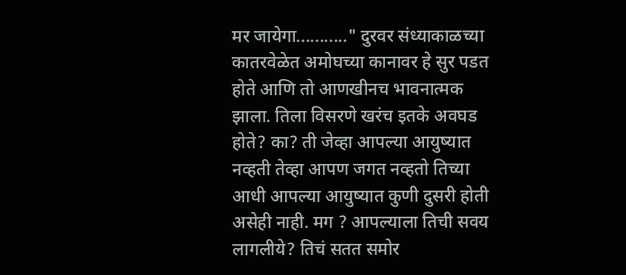मर जायेगा..........." दुरवर संध्याकाळच्या कातरवेळेत अमोघच्या कानावर हे सुर पडत होते आणि तो आणखीनच भावनात्मक झाला. तिला विसरणे खरंच इतके अवघड होते? का? ती जेव्हा आपल्या आयुष्यात नव्हती तेव्हा आपण जगत नव्हतो तिच्या आधी आपल्या आयुष्यात कुणी दुसरी होती असेही नाही. मग ? आपल्याला तिची सवय लागलीये? तिचं सतत समोर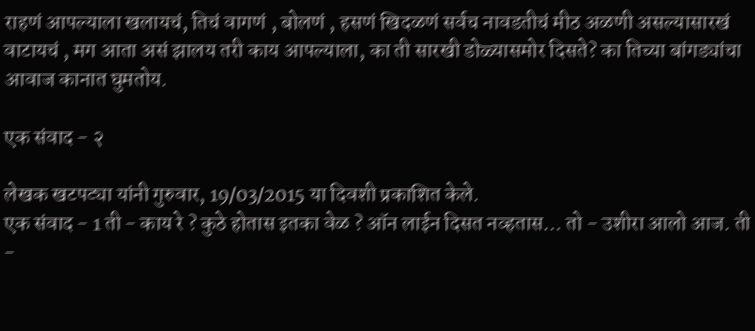राहणं आपल्याला खलायचं, तिचं वागणं , बोलणं , हसणं खिदळणं सर्वच नावडतीचं मीठ अळणी असल्यासारखं वाटायचं , मग आता असं झालय तरी काय आपल्याला, का ती सारखी डोळ्यासमोर दिसते? का तिच्या बांगड्यांचा आवाज कानात घुमतोय.

एक संवाद - २

लेखक खटपट्या यांनी गुरुवार, 19/03/2015 या दिवशी प्रकाशित केले.
एक संवाद - 1 ती - काय रे ? कुठे होतास इतका वेळ ? ऑन लाईन दिसत नव्हतास… तो - उशीरा आलो आज. ती -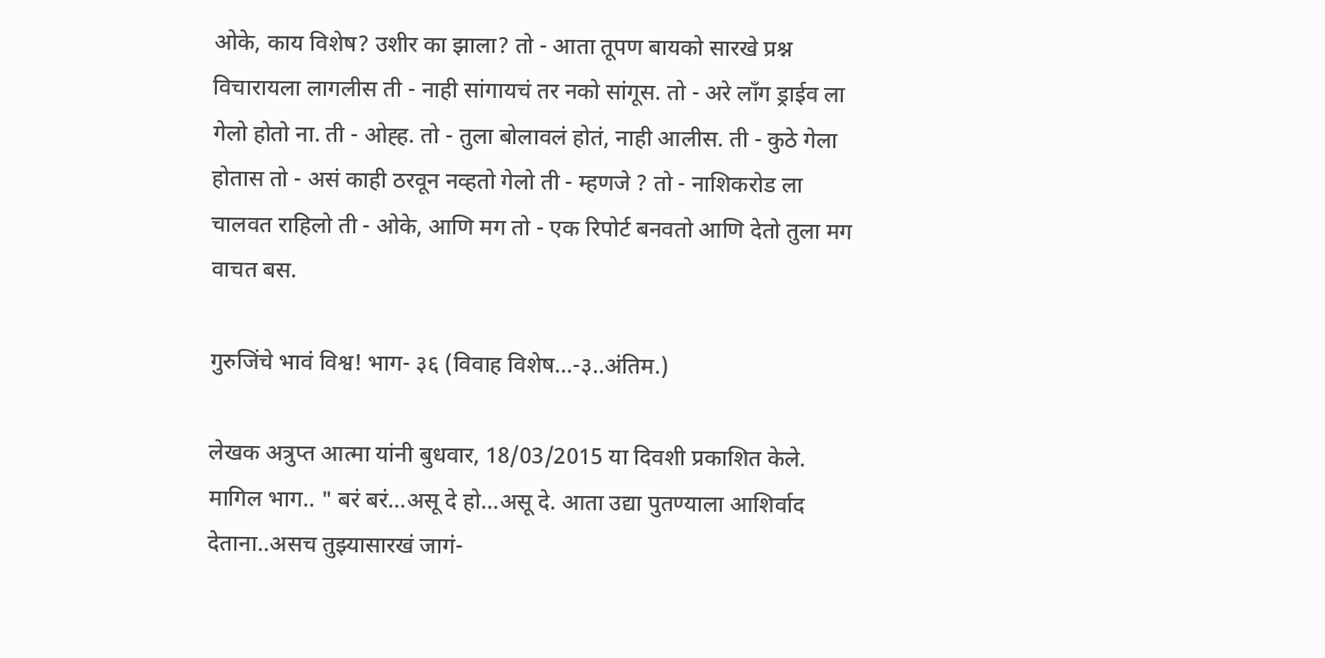ओके, काय विशेष? उशीर का झाला? तो - आता तूपण बायको सारखे प्रश्न विचारायला लागलीस ती - नाही सांगायचं तर नको सांगूस. तो - अरे लाँग ड्राईव ला गेलो होतो ना. ती - ओह्ह. तो - तुला बोलावलं होतं, नाही आलीस. ती - कुठे गेला होतास तो - असं काही ठरवून नव्हतो गेलो ती - म्हणजे ? तो - नाशिकरोड ला चालवत राहिलो ती - ओके, आणि मग तो - एक रिपोर्ट बनवतो आणि देतो तुला मग वाचत बस.

गुरुजिंचे भावं विश्व! भाग- ३६ (विवाह विशेष...-३..अंतिम.)

लेखक अत्रुप्त आत्मा यांनी बुधवार, 18/03/2015 या दिवशी प्रकाशित केले.
मागिल भाग.. " बरं बरं...असू दे हो...असू दे. आता उद्या पुतण्याला आशिर्वाद देताना..असच तुझ्यासारखं जागं-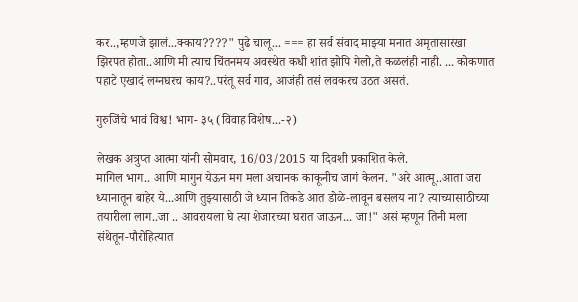कर..,म्हणजे झालं...क्काय????" पुढे चालू... === हा सर्व संवाद माझ्या मनात अमृतासारखा झिरपत होता..आणि मी त्याच चिंतनमय अवस्थेत कधी शांत झोपि गेलो,ते कळलंही नाही. ... कोकणात पहाटे एखादं लग्नघरच काय?..परंतू सर्व गाव, आजंही तसं लवकरच उठत असतं.

गुरुजिंचे भावं विश्व! भाग- ३५ (विवाह विशेष...-२)

लेखक अत्रुप्त आत्मा यांनी सोमवार, 16/03/2015 या दिवशी प्रकाशित केले.
मागिल भाग.. आणि मागुन येऊन मग मला अचानक काकूनीच जागं केलन. "अरे आत्मू..आता जरा ध्यानातून बाहेर ये...आणि तुझ्यासाठी जे ध्यान तिकडे आत डोळे-लावून बसलय ना? त्याच्यासाठीच्या तयारीला लाग..जा .. आवरायला घे त्या शेजारच्या घरात जाऊन... जा!" असं म्हणून तिनी मला संथेतून-पौरोहित्यात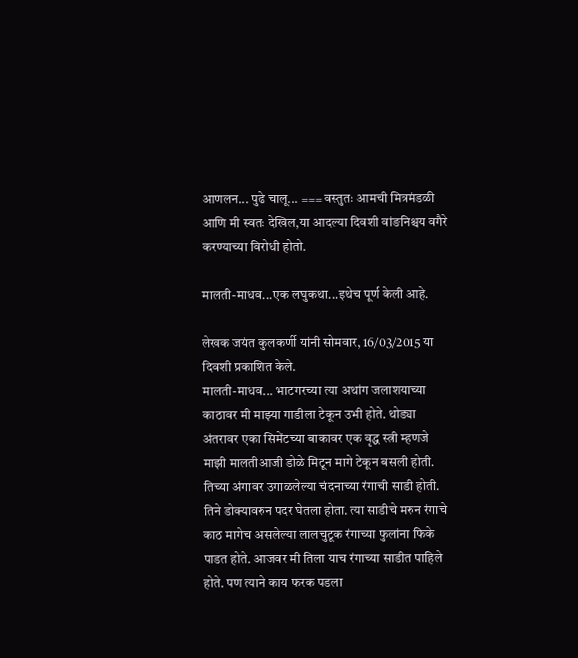आणलन... पुढे चालू... === वस्तुतः आमची मित्रमंडळी आणि मी स्वतः देखिल,या आदल्या दिवशी वांङनिश्चय वगैरे करण्याच्या विरोधी होतो.

मालती-माधव...एक लघुकथा...इथेच पूर्ण केली आहे.

लेखक जयंत कुलकर्णी यांनी सोमवार, 16/03/2015 या दिवशी प्रकाशित केले.
मालती-माधव... भाटगरच्या त्या अथांग जलाशयाच्या काठावर मी माझ्या गाडीला टेकून उभी होते. थोड्या अंतरावर एका सिमेंटच्या बाकावर एक वृद्ध स्त्री म्हणजे माझी मालतीआजी डोळे मिटून मागे टेकून बसली होती. तिच्या अंगावर उगाळलेल्या चंदनाच्या रंगाची साडी होती. तिने डोक्यावरुन पदर घेतला होता. त्या साडीचे मरुन रंगाचे काठ मागेच असलेल्या लालचुटूक रंगाच्या फुलांना फिके पाडत होते. आजवर मी तिला याच रंगाच्या साडीत पाहिले होते. पण त्याने काय फरक पडला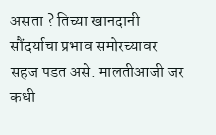असता ? तिच्या खानदानी सौंदर्याचा प्रभाव समोरच्यावर सहज पडत असे. मालतीआजी जर कधी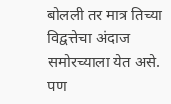बोलली तर मात्र तिच्या विद्वत्तेचा अंदाज समोरच्याला येत असे. पण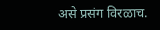असे प्रसंग विरळाच.